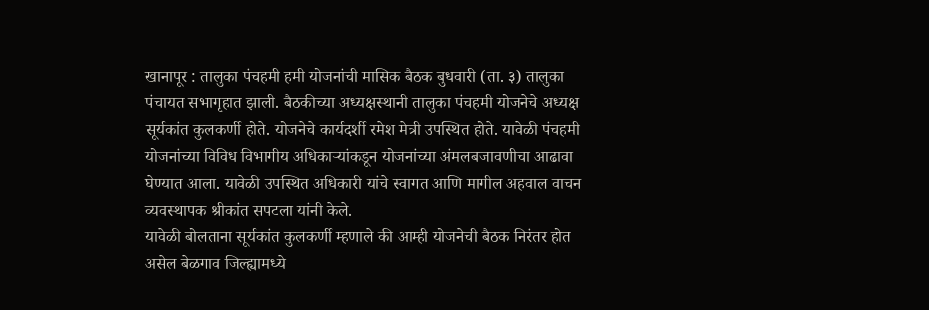खानापूर : तालुका पंचहमी हमी योजनांची मासिक बैठक बुधवारी (ता. ३) तालुका पंचायत सभागृहात झाली. बैठकीच्या अध्यक्षस्थानी तालुका पंचहमी योजनेचे अध्यक्ष सूर्यकांत कुलकर्णी होते. योजनेचे कार्यदर्शी रमेश मेत्री उपस्थित होते. यावेळी पंचहमी योजनांच्या विविध विभागीय अधिकाऱ्यांकडून योजनांच्या अंमलबजावणीचा आढावा घेण्यात आला. यावेळी उपस्थित अधिकारी यांचे स्वागत आणि मागील अहवाल वाचन व्यवस्थापक श्रीकांत सपटला यांनी केले.
यावेळी बोलताना सूर्यकांत कुलकर्णी म्हणाले की आम्ही योजनेची बैठक निरंतर होत असेल बेळगाव जिल्ह्यामध्ये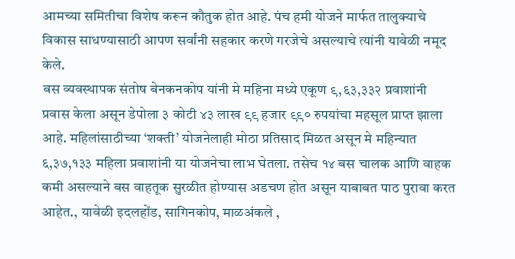आमच्या समितीचा विशेष करून कौतुक होत आहे. पंच हमी योजने मार्फत तालुक्याचे विकास साधण्यासाठी आपण सर्वांनी सहकार करणे गरजेचे असल्याचे त्यांनी यावेळी नमूद केले.
बस व्यवस्थापक संतोष बेनकनकोप यांनी मे महिना मध्ये एकूण ९,६३,३३२ प्रवाशांनी प्रवास केला असून डेपोला ३ कोटी ४३ लाख ९९ हजार ९९० रुपयांचा महसूल प्राप्त झाला आहे. महिलांसाठीच्या ‘शक्ती’ योजनेलाही मोठा प्रतिसाद मिळत असून मे महिन्यात ६,३७,१३३ महिला प्रवाशांनी या योजनेचा लाभ घेतला. तसेच १४ बस चालक आणि वाहक कमी असल्याने बस वाहतूक सुरळीत होण्यास अडचण होत असून याबाबत पाठ पुरावा करत आहेत., यावेळी इदलहोंड, सागिनकोप, माळअंकले ,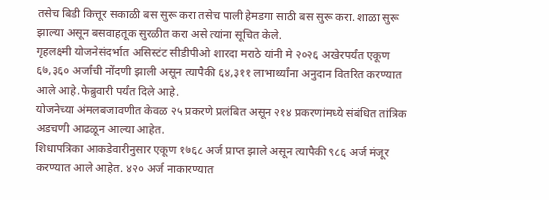तसेच बिडी कित्तूर सकाळी बस सुरू करा तसेच पाली हेमडगा साठी बस सुरू करा. शाळा सुरू झाल्या असून बसवाहतूक सुरळीत करा असे त्यांना सूचित केले.
गृहलक्ष्मी योजनेसंदर्भात असिस्टंट सीडीपीओ शारदा मराठे यांनी मे २०२६ अखेरपर्यंत एकूण ६७,३६० अर्जांची नोंदणी झाली असून त्यापैकी ६४,३११ लाभार्थ्यांना अनुदान वितरित करण्यात आले आहे.फेब्रुवारी पर्यंत दिले आहे.
योजनेच्या अंमलबजावणीत केवळ २५ प्रकरणे प्रलंबित असून २१४ प्रकरणांमध्ये संबंधित तांत्रिक अडचणी आढळून आल्या आहेत.
शिधापत्रिका आकडेवारीनुसार एकूण १७६८ अर्ज प्राप्त झाले असून त्यापैकी ९८६ अर्ज मंजूर करण्यात आले आहेत. ४२० अर्ज नाकारण्यात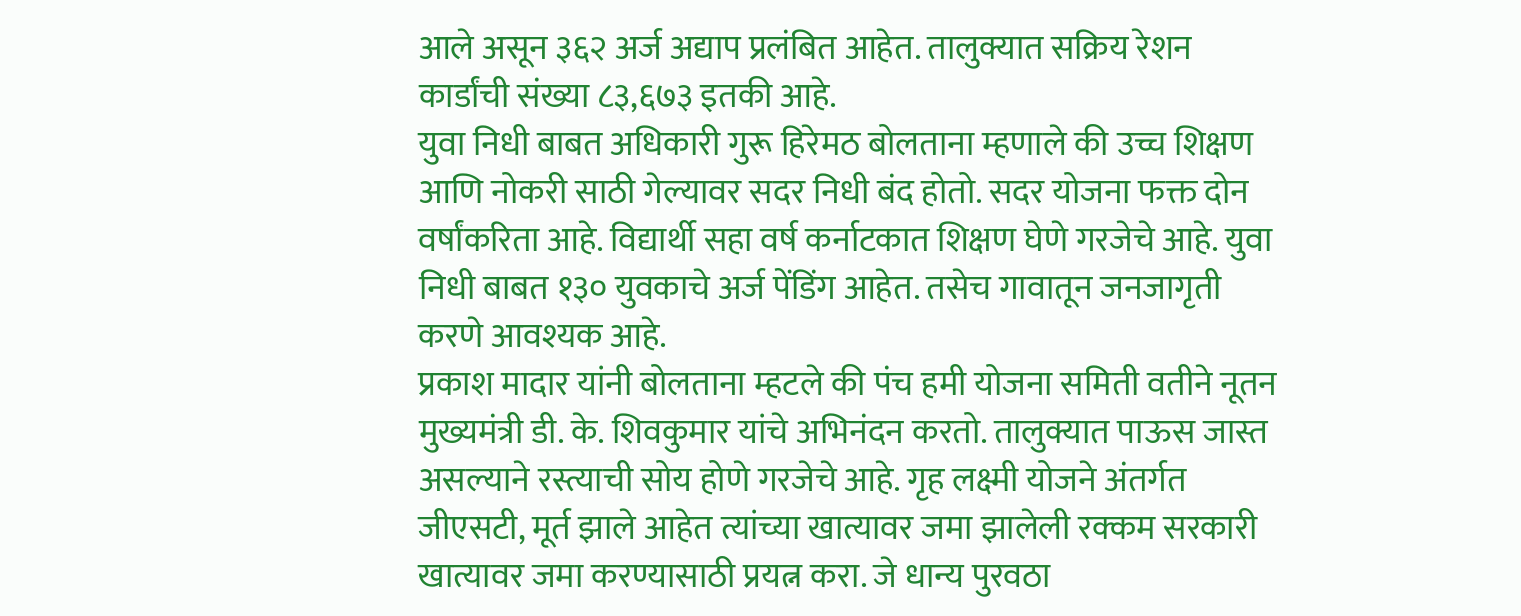आले असून ३६२ अर्ज अद्याप प्रलंबित आहेत. तालुक्यात सक्रिय रेशन कार्डांची संख्या ८३,६७३ इतकी आहे.
युवा निधी बाबत अधिकारी गुरू हिरेमठ बोलताना म्हणाले की उच्च शिक्षण आणि नोकरी साठी गेल्यावर सदर निधी बंद होतो. सदर योजना फक्त दोन वर्षांकरिता आहे. विद्यार्थी सहा वर्ष कर्नाटकात शिक्षण घेणे गरजेचे आहे. युवा निधी बाबत १३० युवकाचे अर्ज पेंडिंग आहेत. तसेच गावातून जनजागृती करणे आवश्यक आहे.
प्रकाश मादार यांनी बोलताना म्हटले की पंच हमी योजना समिती वतीने नूतन मुख्यमंत्री डी. के. शिवकुमार यांचे अभिनंदन करतो. तालुक्यात पाऊस जास्त असल्याने रस्त्याची सोय होणे गरजेचे आहे. गृह लक्ष्मी योजने अंतर्गत जीएसटी, मूर्त झाले आहेत त्यांच्या खात्यावर जमा झालेली रक्कम सरकारी खात्यावर जमा करण्यासाठी प्रयत्न करा. जे धान्य पुरवठा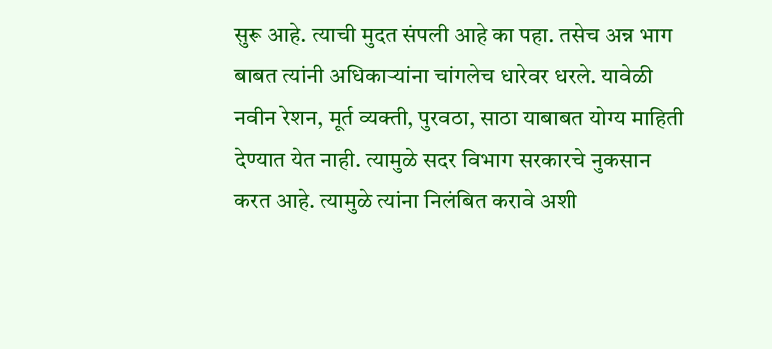सुरू आहे. त्याची मुदत संपली आहे का पहा. तसेच अन्न भाग बाबत त्यांनी अधिकाऱ्यांना चांगलेच धारेवर धरले. यावेळी नवीन रेशन, मूर्त व्यक्ती, पुरवठा, साठा याबाबत योग्य माहिती देण्यात येत नाही. त्यामुळे सदर विभाग सरकारचे नुकसान करत आहे. त्यामुळे त्यांना निलंबित करावे अशी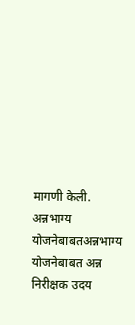मागणी केली.
अन्नभाग्य योजनेबाबतअन्नभाग्य योजनेबाबत अन्न निरीक्षक उदय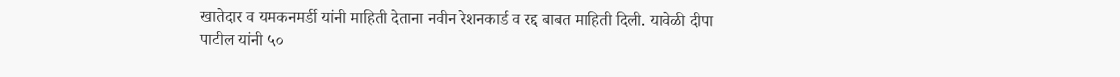खातेदार व यमकनमर्डी यांनी माहिती देताना नवीन रेशनकार्ड व रद्द बाबत माहिती दिली. यावेळी दीपा पाटील यांनी ५०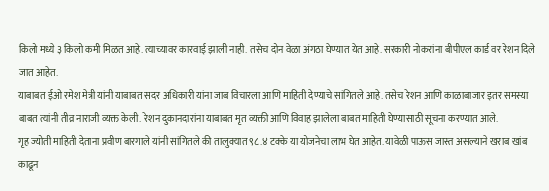किलो मध्ये ३ किलो कमी मिळत आहे. त्याच्यावर कारवाई झाली नाही. तसेच दोन वेळा अंगठा घेण्यात येत आहे. सरकारी नोकरांना बीपीएल कार्ड वर रेशन दिले जात आहेत.
याबाबत ईओ रमेश मेत्री यांनी याबाबत सदर अधिकारी यांना जाब विचारला आणि माहिती देण्याचे सांगितले आहे. तसेच रेशन आणि काळाबाजार इतर समस्या बाबत त्यांनी तीव्र नाराजी व्यक्त केली. रेशन दुकानदारांना याबाबत मृत व्यक्ती आणि विवाह झालेला बाबत माहिती घेण्यासाठी सूचना करण्यात आले.
गृह ज्योती माहिती देताना प्रवीण बारगाले यांनी सांगितले की तालुक्यात ९८.४ टक्के या योजनेचा लाभ घेत आहेत. यावेळी पाऊस जास्त असल्याने खराब खांब काढून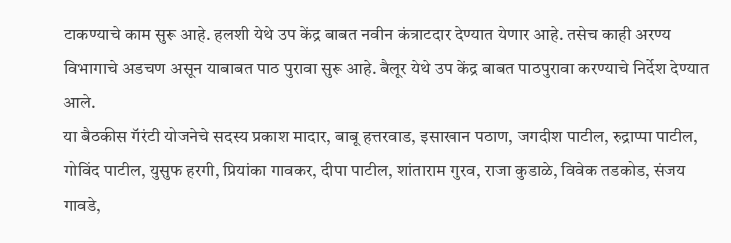टाकण्याचे काम सुरू आहे. हलशी येथे उप केंद्र बाबत नवीन कंत्राटदार देण्यात येणार आहे. तसेच काही अरण्य विभागाचे अडचण असून याबाबत पाठ पुरावा सुरू आहे. बैलूर येथे उप केंद्र बाबत पाठपुरावा करण्याचे निर्देश देण्यात आले.
या बैठकीस गॅरंटी योजनेचे सदस्य प्रकाश मादार, बाबू हत्तरवाड, इसाखान पठाण, जगदीश पाटील, रुद्राप्पा पाटील, गोविंद पाटील, युसुफ हरगी, प्रियांका गावकर, दीपा पाटील, शांताराम गुरव, राजा कुडाळे, विवेक तडकोड, संजय गावडे,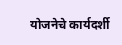योजनेचे कार्यदर्शी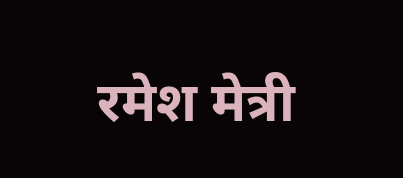रमेश मेत्री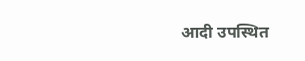आदी उपस्थित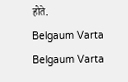होते.
Belgaum Varta Belgaum Varta